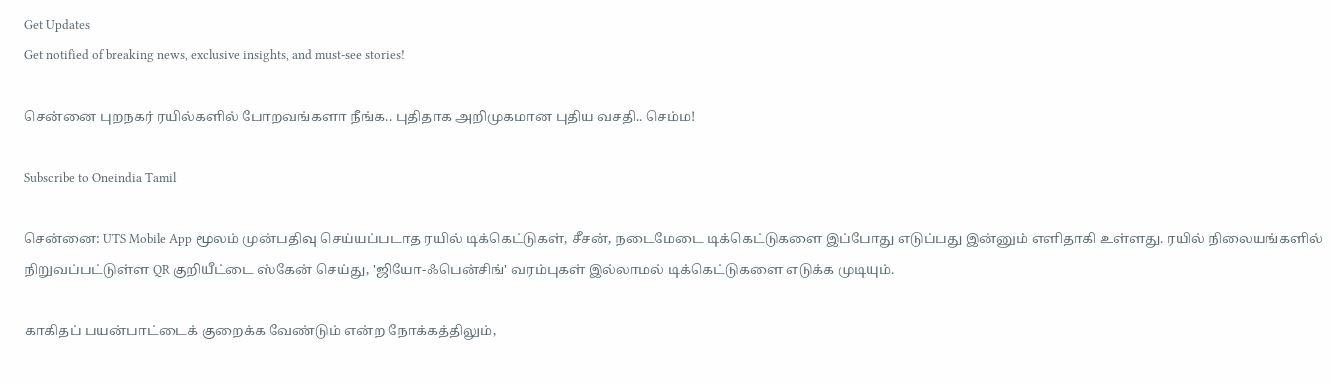Get Updates
Get notified of breaking news, exclusive insights, and must-see stories!

சென்னை புறநகர் ரயில்களில் போறவங்களா நீங்க.. புதிதாக அறிமுகமான புதிய வசதி.. செம்ம!

Subscribe to Oneindia Tamil

சென்னை: UTS Mobile App மூலம் முன்பதிவு செய்யப்படாத ரயில் டிக்கெட்டுகள், சீசன், நடைமேடை டிக்கெட்டுகளை இப்போது எடுப்பது இன்னும் எளிதாகி உள்ளது. ரயில் நிலையங்களில் நிறுவப்பட்டுள்ள QR குறியீட்டை ஸ்கேன் செய்து, 'ஜியோ-ஃபென்சிங்' வரம்புகள் இல்லாமல் டிக்கெட்டுகளை எடுக்க முடியும்.

காகிதப் பயன்பாட்டைக் குறைக்க வேண்டும் என்ற நோக்கத்திலும்,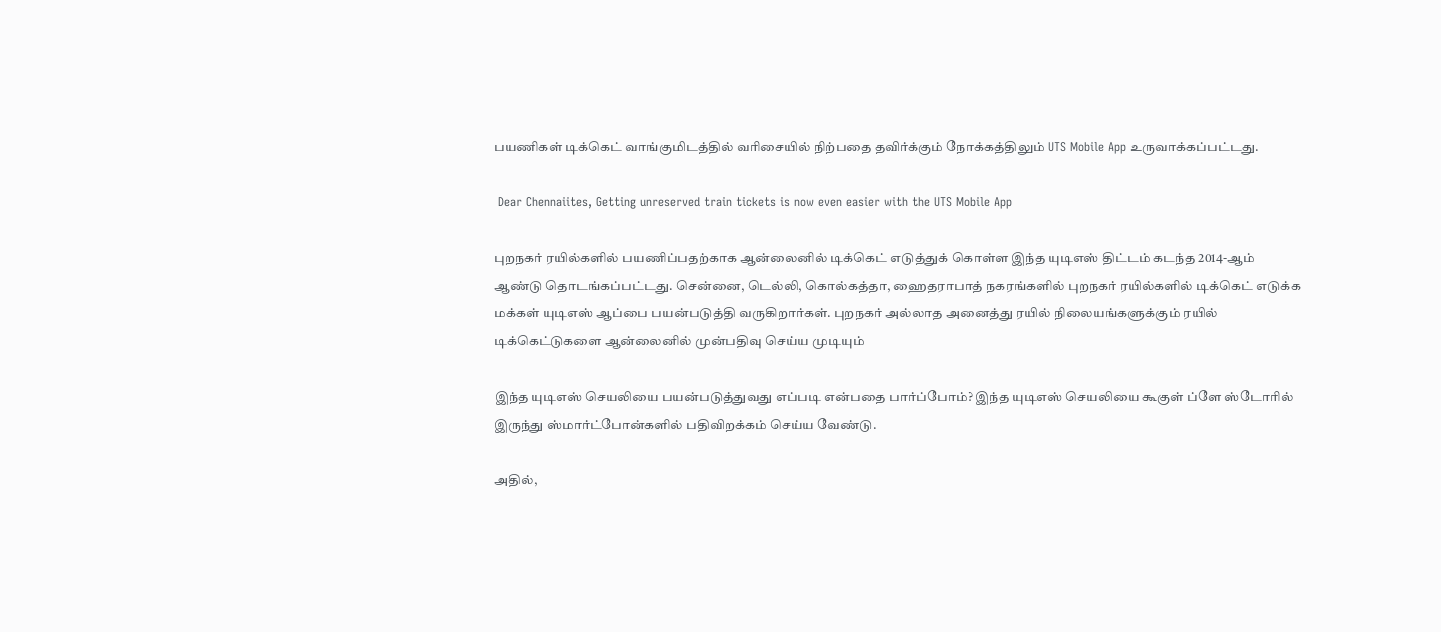பயணிகள் டிக்கெட் வாங்குமிடத்தில் வரிசையில் நிற்பதை தவிர்க்கும் நோக்கத்திலும் UTS Mobile App உருவாக்கப்பட்டது.

 Dear Chennaiites, Getting unreserved train tickets is now even easier with the UTS Mobile App

புறநகர் ரயில்களில் பயணிப்பதற்காக ஆன்லைனில் டிக்கெட் எடுத்துக் கொள்ள இந்த யுடிஎஸ் திட்டம் கடந்த 2014-ஆம் ஆண்டு தொடங்கப்பட்டது. சென்னை, டெல்லி, கொல்கத்தா, ஹைதராபாத் நகரங்களில் புறநகர் ரயில்களில் டிக்கெட் எடுக்க மக்கள் யுடிஎஸ் ஆப்பை பயன்படுத்தி வருகிறார்கள். புறநகர் அல்லாத அனைத்து ரயில் நிலையங்களுக்கும் ரயில் டிக்கெட்டுகளை ஆன்லைனில் முன்பதிவு செய்ய முடியும்

இந்த யுடிஎஸ் செயலியை பயன்படுத்துவது எப்படி என்பதை பார்ப்போம்? இந்த யுடிஎஸ் செயலியை கூகுள் ப்ளே ஸ்டோரில் இருந்து ஸ்மார்ட்போன்களில் பதிவிறக்கம் செய்ய வேண்டு.

அதில்,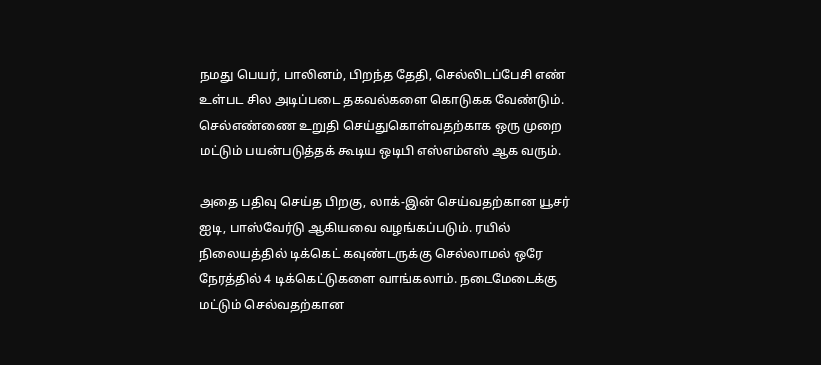நமது பெயர், பாலினம், பிறந்த தேதி, செல்லிடப்பேசி எண் உள்பட சில அடிப்படை தகவல்களை கொடுகக வேண்டும். செல்எண்ணை உறுதி செய்துகொள்வதற்காக ஒரு முறை மட்டும் பயன்படுத்தக் கூடிய ஒடிபி எஸ்எம்எஸ் ஆக வரும்.

அதை பதிவு செய்த பிறகு, லாக்-இன் செய்வதற்கான யூசர் ஐடி, பாஸ்வேர்டு ஆகியவை வழங்கப்படும். ரயில் நிலையத்தில் டிக்கெட் கவுண்டருக்கு செல்லாமல் ஒரே நேரத்தில் 4 டிக்கெட்டுகளை வாங்கலாம். நடைமேடைக்கு மட்டும் செல்வதற்கான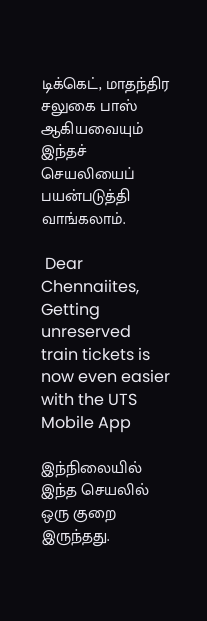டிக்கெட், மாதந்திர சலுகை பாஸ் ஆகியவையும் இந்தச் செயலியைப் பயன்படுத்தி வாங்கலாம்.

 Dear Chennaiites, Getting unreserved train tickets is now even easier with the UTS Mobile App

இந்நிலையில் இந்த செயலில் ஒரு குறை இருந்தது.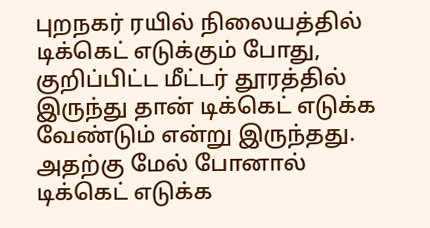புறநகர் ரயில் நிலையத்தில் டிக்கெட் எடுக்கும் போது, குறிப்பிட்ட மீட்டர் தூரத்தில் இருந்து தான் டிக்கெட் எடுக்க வேண்டும் என்று இருந்தது. அதற்கு மேல் போனால் டிக்கெட் எடுக்க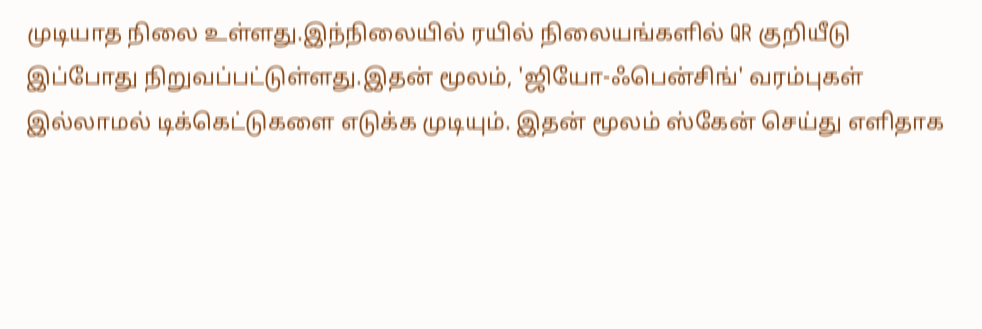முடியாத நிலை உள்ளது.இந்நிலையில் ரயில் நிலையங்களில் QR குறியீடு இப்போது நிறுவப்பட்டுள்ளது.இதன் மூலம், 'ஜியோ-ஃபென்சிங்' வரம்புகள் இல்லாமல் டிக்கெட்டுகளை எடுக்க முடியும். இதன் மூலம் ஸ்கேன் செய்து எளிதாக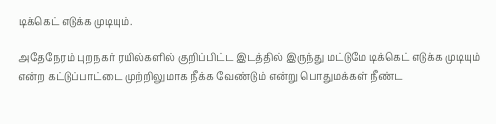டிக்கெட் எடுக்க முடியும்.

அதேநேரம் புறநகர் ரயில்களில் குறிப்பிட்ட இடத்தில் இருந்து மட்டுமே டிக்கெட் எடுக்க முடியும் என்ற கட்டுப்பாட்டை முற்றிலுமாக நீக்க வேண்டும் என்று பொதுமக்கள் நீண்ட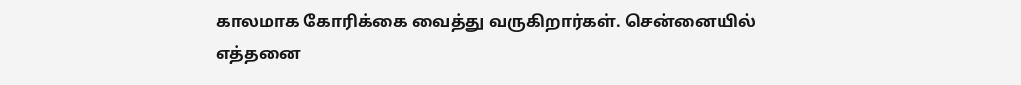காலமாக கோரிக்கை வைத்து வருகிறார்கள். சென்னையில் எத்தனை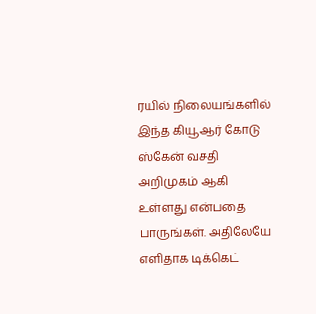ரயில் நிலையங்களில் இந்த கியூஆர் கோடு ஸ்கேன் வசதி அறிமுகம் ஆகி உள்ளது என்பதை பாருங்கள். அதிலேயே எளிதாக டிக்கெட்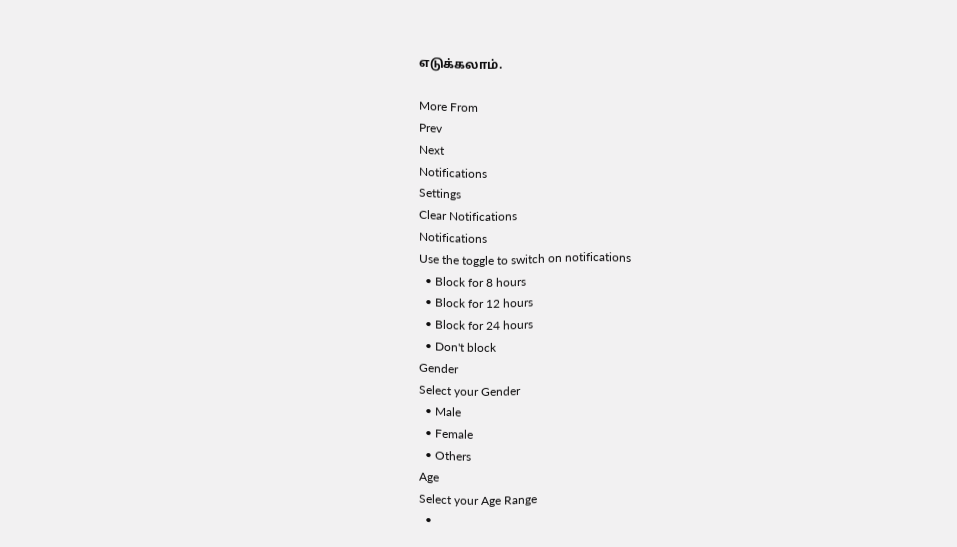எடுக்கலாம்.

More From
Prev
Next
Notifications
Settings
Clear Notifications
Notifications
Use the toggle to switch on notifications
  • Block for 8 hours
  • Block for 12 hours
  • Block for 24 hours
  • Don't block
Gender
Select your Gender
  • Male
  • Female
  • Others
Age
Select your Age Range
  •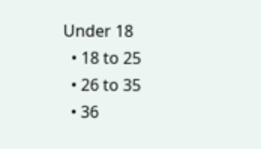Under 18
  • 18 to 25
  • 26 to 35
  • 36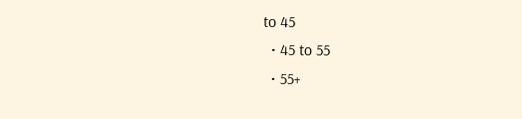to 45
  • 45 to 55
  • 55+